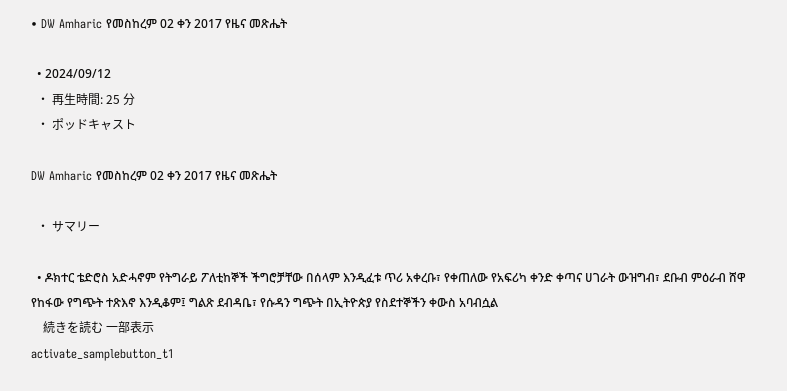• DW Amharic የመስከረም 02 ቀን 2017 የዜና መጽሔት

  • 2024/09/12
  • 再生時間: 25 分
  • ポッドキャスト

DW Amharic የመስከረም 02 ቀን 2017 የዜና መጽሔት

  • サマリー

  • ዶክተር ቴድሮስ አድሓኖም የትግራይ ፖለቲከኞች ችግሮቻቸው በሰላም እንዲፈቱ ጥሪ አቀረቡ፣ የቀጠለው የአፍሪካ ቀንድ ቀጣና ሀገራት ውዝግብ፣ ደቡብ ምዕራብ ሸዋ የከፋው የግጭት ተጽእኖ እንዲቆም፤ ግልጽ ደብዳቤ፣ የሱዳን ግጭት በኢትዮጵያ የስደተኞችን ቀውስ አባብሷል
    続きを読む 一部表示
activate_samplebutton_t1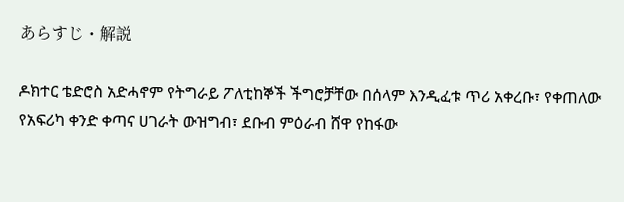あらすじ・解説

ዶክተር ቴድሮስ አድሓኖም የትግራይ ፖለቲከኞች ችግሮቻቸው በሰላም እንዲፈቱ ጥሪ አቀረቡ፣ የቀጠለው የአፍሪካ ቀንድ ቀጣና ሀገራት ውዝግብ፣ ደቡብ ምዕራብ ሸዋ የከፋው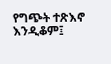የግጭት ተጽእኖ እንዲቆም፤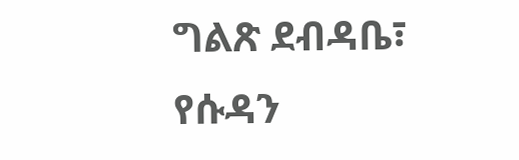ግልጽ ደብዳቤ፣ የሱዳን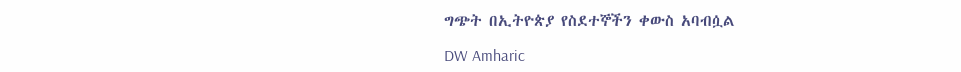ግጭት በኢትዮጵያ የስደተኞችን ቀውስ አባብሷል

DW Amharic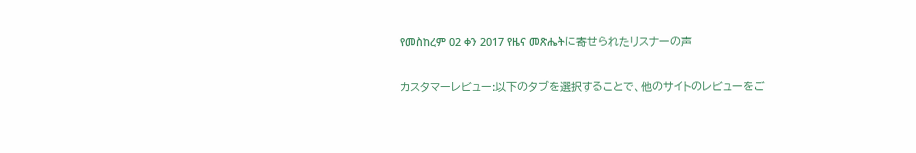የመስከረም 02 ቀን 2017 የዜና መጽሔትに寄せられたリスナーの声

カスタマーレビュー:以下のタブを選択することで、他のサイトのレビューをご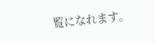覧になれます。